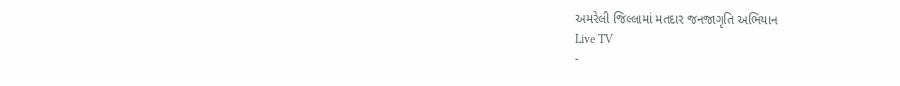અમરેલી જિલ્લામાં મતદાર જનજાગૃતિ અભિયાન
Live TV
-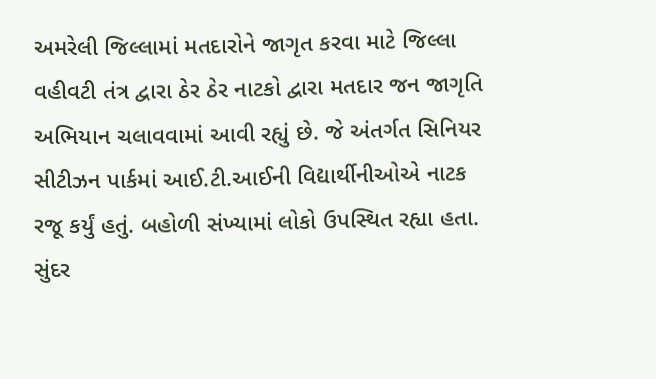અમરેલી જિલ્લામાં મતદારોને જાગૃત કરવા માટે જિલ્લા વહીવટી તંત્ર દ્વારા ઠેર ઠેર નાટકો દ્વારા મતદાર જન જાગૃતિ અભિયાન ચલાવવામાં આવી રહ્યું છે. જે અંતર્ગત સિનિયર સીટીઝન પાર્કમાં આઈ.ટી.આઈની વિદ્યાર્થીનીઓએ નાટક રજૂ કર્યું હતું. બહોળી સંખ્યામાં લોકો ઉપસ્થિત રહ્યા હતા. સુંદર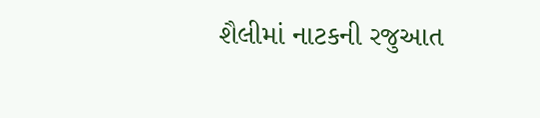શૈલીમાં નાટકની રજુઆત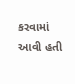કરવામાં આવી હતી